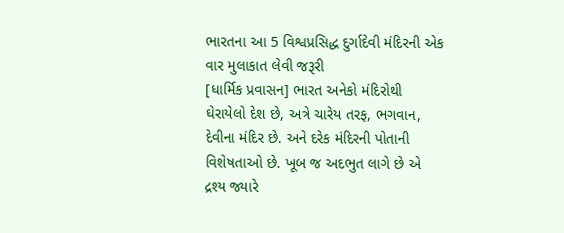ભારતના આ 5 વિશ્વપ્રસિદ્ધ દુર્ગાદેવી મંદિરની એક વાર મુલાકાત લેવી જરૂરી
[ધાર્મિક પ્રવાસન] ભારત અનેકો મંદિરોથી ઘેરાયેલો દેશ છે, અત્રે ચારેય તરફ, ભગવાન, દેવીના મંદિર છે. અને દરેક મંદિરની પોતાની વિશેષતાઓ છે. ખૂબ જ અદભુત લાગે છે એ દ્રશ્ય જ્યારે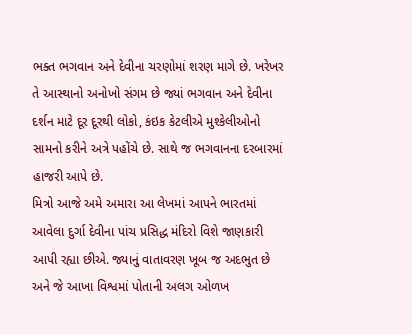ભક્ત ભગવાન અને દેવીના ચરણોમાં શરણ માગે છે. ખરેખર તે આસ્થાનો અનોખો સંગમ છે જ્યાં ભગવાન અને દેવીના દર્શન માટે દૂર દૂરથી લોકો, કંઇક કેટલીએ મુશ્કેલીઓનો સામનો કરીને અત્રે પહોંચે છે. સાથે જ ભગવાનના દરબારમાં હાજરી આપે છે.
મિત્રો આજે અમે અમારા આ લેખમાં આપને ભારતમાં આવેલા દુર્ગા દેવીના પાંચ પ્રસિદ્ધ મંદિરો વિશે જાણકારી આપી રહ્યા છીએ. જ્યાનું વાતાવરણ ખૂબ જ અદભુત છે અને જે આખા વિશ્વમાં પોતાની અલગ ઓળખ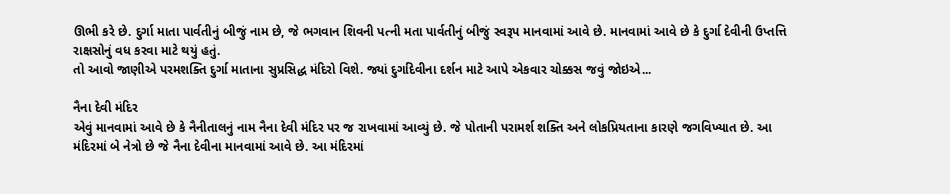ઊભી કરે છે. દુર્ગા માતા પાર્વતીનું બીજું નામ છે, જે ભગવાન શિવની પત્ની મતા પાર્વતીનું બીજું સ્વરૂપ માનવામાં આવે છે. માનવામાં આવે છે કે દુર્ગા દેવીની ઉપ્તત્તિ રાક્ષસોનું વધ કરવા માટે થયું હતું.
તો આવો જાણીએ પરમશક્તિ દુર્ગા માતાના સુપ્રસિદ્ધ મંદિરો વિશે. જ્યાં દુર્ગાદેવીના દર્શન માટે આપે એકવાર ચોક્કસ જવું જોઇએ...

નૈના દેવી મંદિર
એવું માનવામાં આવે છે કે નૈનીતાલનું નામ નૈના દેવી મંદિર પર જ રાખવામાં આવ્યું છે. જે પોતાની પરામર્શ શક્તિ અને લોકપ્રિયતાના કારણે જગવિખ્યાત છે. આ મંદિરમાં બે નેત્રો છે જે નૈના દેવીના માનવામાં આવે છે. આ મંદિરમાં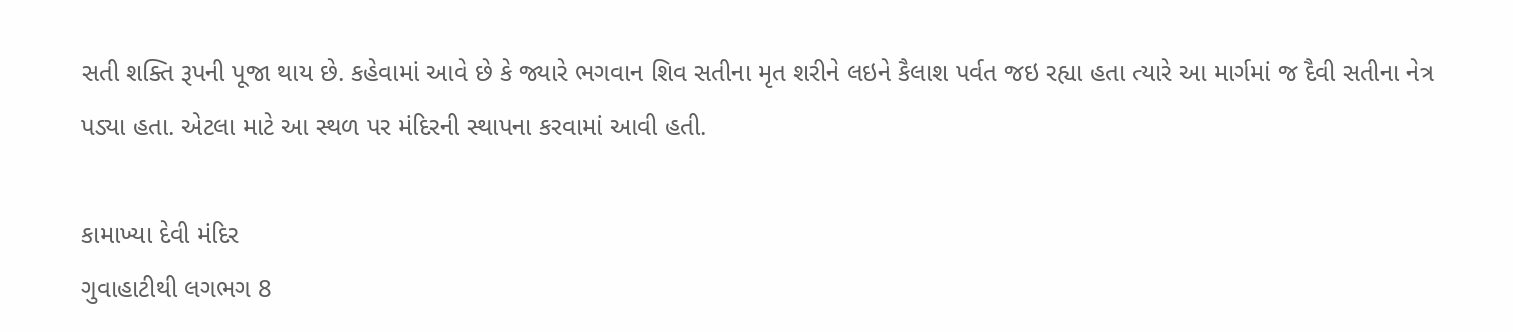સતી શક્તિ રૂપની પૂજા થાય છે. કહેવામાં આવે છે કે જ્યારે ભગવાન શિવ સતીના મૃત શરીને લઇને કૈલાશ પર્વત જઇ રહ્યા હતા ત્યારે આ માર્ગમાં જ દૈવી સતીના નેત્ર પડ્યા હતા. એટલા માટે આ સ્થળ પર મંદિરની સ્થાપના કરવામાં આવી હતી.

કામાખ્યા દેવી મંદિર
ગુવાહાટીથી લગભગ 8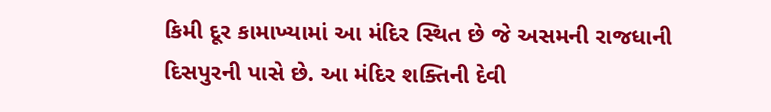કિમી દૂર કામાખ્યામાં આ મંદિર સ્થિત છે જે અસમની રાજધાની દિસપુરની પાસે છે. આ મંદિર શક્તિની દેવી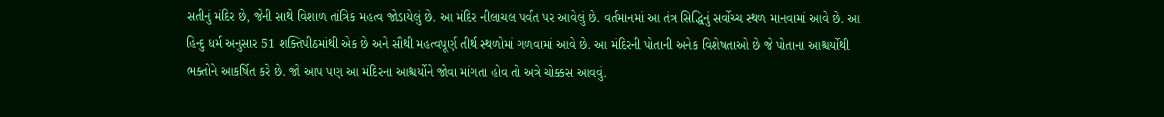સતીનું મંદિર છે, જેની સાથે વિશાળ તાંત્રિક મહત્વ જોડાયેલું છે. આ મંદિર નીલાચલ પર્વત પર આવેલું છે. વર્તમાનમાં આ તંત્ર સિદ્ધિનું સર્વોચ્ચ સ્થળ માનવામાં આવે છે. આ હિન્દુ ધર્મ અનુસાર 51 શક્તિપીઠમાંથી એક છે અને સૌથી મહત્વપૂર્ણ તીર્થ સ્થળોમાં ગળવામાં આવે છે. આ મંદિરની પોતાની અનેક વિશેષતાઓ છે જે પોતાના આશ્ચર્યોથી ભક્તોને આકર્ષિત કરે છે. જો આપ પણ આ મંદિરના આશ્ચર્યોને જોવા માંગતા હોવ તો અત્રે ચોક્કસ આવવું.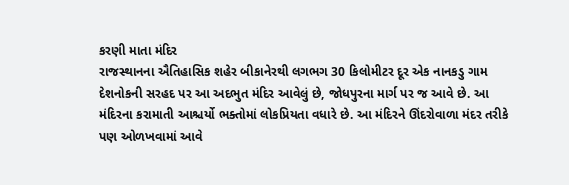કરણી માતા મંદિર
રાજસ્થાનના ઐતિહાસિક શહેર બીકાનેરથી લગભગ 30 કિલોમીટર દૂર એક નાનકડુ ગામ દેશનોકની સરહદ પર આ અદભુત મંદિર આવેલું છે, જોધપુરના માર્ગ પર જ આવે છે. આ મંદિરના કરામાતી આશ્ચર્યો ભક્તોમાં લોકપ્રિયતા વધારે છે. આ મંદિરને ઊંદરોવાળા મંદર તરીકે પણ ઓળખવામાં આવે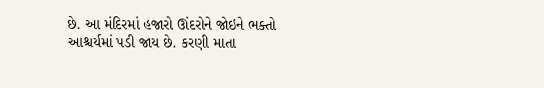છે. આ મંદિરમાં હજારો ઊંદરોને જોઇને ભક્તો આશ્ચર્યમાં પડી જાય છે. કરણી માતા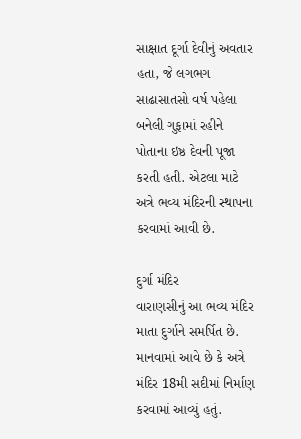સાક્ષાત દૂર્ગા દેવીનું અવતાર હતા, જે લગભગ સાઢાસાતસો વર્ષ પહેલા બનેલી ગુફામાં રહીને પોતાના ઇષ્ઠ દેવની પૂજા કરતી હતી. એટલા માટે અત્રે ભવ્ય મંદિરની સ્થાપના કરવામાં આવી છે.

દુર્ગા મંદિર
વારાણસીનું આ ભવ્ય મંદિર માતા દુર્ગાને સમર્પિત છે. માનવામાં આવે છે કે અત્રે મંદિર 18મી સદીમાં નિર્માણ કરવામાં આવ્યું હતું.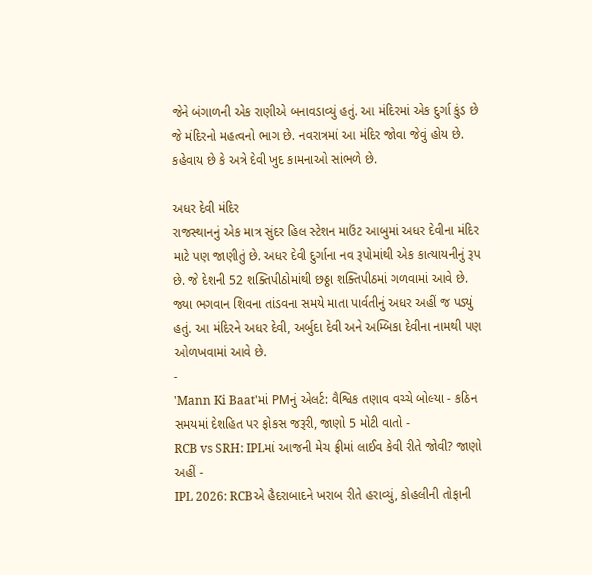જેને બંગાળની એક રાણીએ બનાવડાવ્યું હતું. આ મંદિરમાં એક દુર્ગા કુંડ છે જે મંદિરનો મહત્વનો ભાગ છે. નવરાત્રમાં આ મંદિર જોવા જેવું હોય છે. કહેવાય છે કે અત્રે દેવી ખુદ કામનાઓ સાંભળે છે.

અધર દેવી મંદિર
રાજસ્થાનનું એક માત્ર સુંદર હિલ સ્ટેશન માઉંટ આબુમાં અધર દેવીના મંદિર માટે પણ જાણીતું છે. અધર દેવી દુર્ગાના નવ રૂપોમાંથી એક કાત્યાયનીનું રૂપ છે. જે દેશની 52 શક્તિપીઠોમાંથી છઠ્ઠા શક્તિપીઠમાં ગળવામાં આવે છે. જ્યા ભગવાન શિવના તાંડવના સમયે માતા પાર્વતીનું અધર અહીં જ પડ્યું હતું. આ મંદિરને અધર દેવી, અર્બુદા દેવી અને અમ્બિકા દેવીના નામથી પણ ઓળખવામાં આવે છે.
-
'Mann Ki Baat'માં PMનું એલર્ટ: વૈશ્વિક તણાવ વચ્ચે બોલ્યા - કઠિન સમયમાં દેશહિત પર ફોકસ જરૂરી, જાણો 5 મોટી વાતો -
RCB vs SRH: IPLમાં આજની મેચ ફ્રીમાં લાઈવ કેવી રીતે જોવી? જાણો અહીં -
IPL 2026: RCBએ હૈદરાબાદને ખરાબ રીતે હરાવ્યું, કોહલીની તોફાની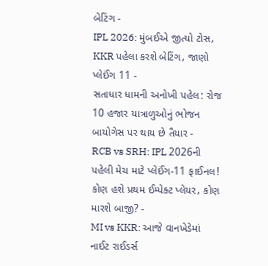બેટિંગ -
IPL 2026: મુંબઈએ જીત્યો ટોસ, KKR પહેલા કરશે બેટિંગ, જાણો પ્લેઈંગ 11 -
સતાધાર ધામની અનોખી પહેલ: રોજ 10 હજાર યાત્રાળુઓનું ભોજન બાયોગેસ પર થાય છે તૈયાર -
RCB vs SRH: IPL 2026ની પહેલી મેચ માટે પ્લેઈંગ-11 ફાઈનલ! કોણ હશે પ્રથમ ઈમ્પેક્ટ પ્લેયર, કોણ મારશે બાજી? -
MI vs KKR: આજે વાનખેડેમાં નાઈટ રાઈડર્સ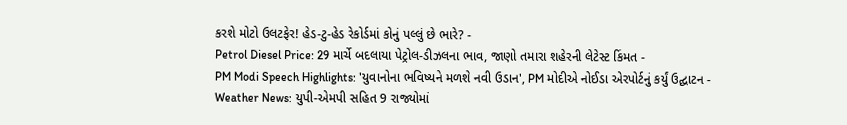કરશે મોટો ઉલટફેર! હેડ-ટુ-હેડ રેકોર્ડમાં કોનું પલ્લું છે ભારે? -
Petrol Diesel Price: 29 માર્ચે બદલાયા પેટ્રોલ-ડીઝલના ભાવ, જાણો તમારા શહેરની લેટેસ્ટ કિંમત -
PM Modi Speech Highlights: 'યુવાનોના ભવિષ્યને મળશે નવી ઉડાન', PM મોદીએ નોઈડા એરપોર્ટનું કર્યું ઉદ્ઘાટન -
Weather News: યુપી-એમપી સહિત 9 રાજ્યોમાં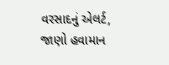વરસાદનું એલર્ટ, જાણો હવામાન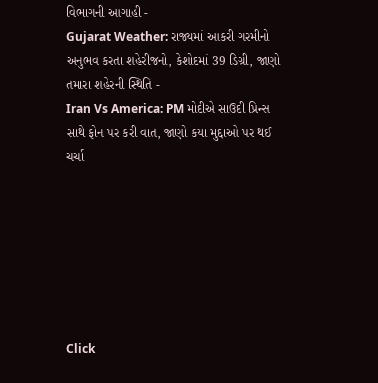વિભાગની આગાહી -
Gujarat Weather: રાજ્યમાં આકરી ગરમીનો અનુભવ કરતા શહેરીજનો, કેશોદમાં 39 ડિગ્રી, જાણો તમારા શહેરની સ્થિતિ -
Iran Vs America: PM મોદીએ સાઉદી પ્રિન્સ સાથે ફોન પર કરી વાત, જાણો કયા મુદ્દાઓ પર થઈ ચર્ચા







Click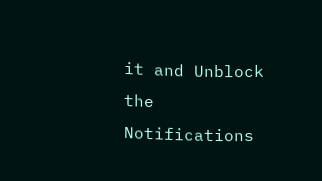it and Unblock the Notifications